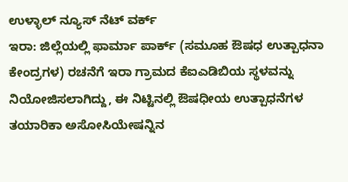ಉಳ್ಳಾಲ್ ನ್ಯೂಸ್ ನೆಟ್ ವರ್ಕ್
ಇರಾ: ಜಿಲ್ಲೆಯಲ್ಲಿ ಫಾರ್ಮಾ ಪಾರ್ಕ್ (ಸಮೂಹ ಔಷಧ ಉತ್ಪಾಧನಾ ಕೇಂದ್ರಗಳ) ರಚನೆಗೆ ಇರಾ ಗ್ರಾಮದ ಕೆಐಎಡಿಬಿಯ ಸ್ಥಳವನ್ನು ನಿಯೋಜಿಸಲಾಗಿದ್ದು, ಈ ನಿಟ್ಟಿನಲ್ಲಿ ಔಷಧೀಯ ಉತ್ಪಾಧನೆಗಳ ತಯಾರಿಕಾ ಅಸೋಸಿಯೇಷನ್ನಿನ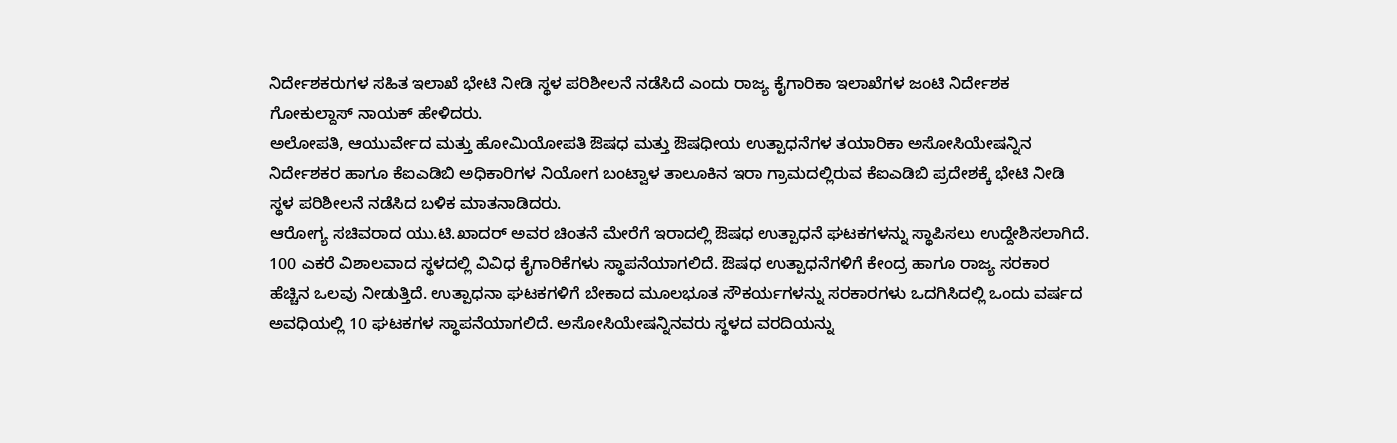ನಿರ್ದೇಶಕರುಗಳ ಸಹಿತ ಇಲಾಖೆ ಭೇಟಿ ನೀಡಿ ಸ್ಥಳ ಪರಿಶೀಲನೆ ನಡೆಸಿದೆ ಎಂದು ರಾಜ್ಯ ಕೈಗಾರಿಕಾ ಇಲಾಖೆಗಳ ಜಂಟಿ ನಿರ್ದೇಶಕ ಗೋಕುಲ್ದಾಸ್ ನಾಯಕ್ ಹೇಳಿದರು.
ಅಲೋಪತಿ, ಆಯುರ್ವೇದ ಮತ್ತು ಹೋಮಿಯೋಪತಿ ಔಷಧ ಮತ್ತು ಔಷಧೀಯ ಉತ್ಪಾಧನೆಗಳ ತಯಾರಿಕಾ ಅಸೋಸಿಯೇಷನ್ನಿನ ನಿರ್ದೇಶಕರ ಹಾಗೂ ಕೆಐಎಡಿಬಿ ಅಧಿಕಾರಿಗಳ ನಿಯೋಗ ಬಂಟ್ವಾಳ ತಾಲೂಕಿನ ಇರಾ ಗ್ರಾಮದಲ್ಲಿರುವ ಕೆಐಎಡಿಬಿ ಪ್ರದೇಶಕ್ಕೆ ಭೇಟಿ ನೀಡಿ ಸ್ಥಳ ಪರಿಶೀಲನೆ ನಡೆಸಿದ ಬಳಿಕ ಮಾತನಾಡಿದರು.
ಆರೋಗ್ಯ ಸಚಿವರಾದ ಯು.ಟಿ.ಖಾದರ್ ಅವರ ಚಿಂತನೆ ಮೇರೆಗೆ ಇರಾದಲ್ಲಿ ಔಷಧ ಉತ್ಪಾಧನೆ ಘಟಕಗಳನ್ನು ಸ್ಥಾಪಿಸಲು ಉದ್ದೇಶಿಸಲಾಗಿದೆ. 100 ಎಕರೆ ವಿಶಾಲವಾದ ಸ್ಥಳದಲ್ಲಿ ವಿವಿಧ ಕೈಗಾರಿಕೆಗಳು ಸ್ಥಾಪನೆಯಾಗಲಿದೆ. ಔಷಧ ಉತ್ಪಾಧನೆಗಳಿಗೆ ಕೇಂದ್ರ ಹಾಗೂ ರಾಜ್ಯ ಸರಕಾರ ಹೆಚ್ಚಿನ ಒಲವು ನೀಡುತ್ತಿದೆ. ಉತ್ಪಾಧನಾ ಘಟಕಗಳಿಗೆ ಬೇಕಾದ ಮೂಲಭೂತ ಸೌಕರ್ಯಗಳನ್ನು ಸರಕಾರಗಳು ಒದಗಿಸಿದಲ್ಲಿ ಒಂದು ವರ್ಷದ ಅವಧಿಯಲ್ಲಿ 10 ಘಟಕಗಳ ಸ್ಥಾಪನೆಯಾಗಲಿದೆ. ಅಸೋಸಿಯೇಷನ್ನಿನವರು ಸ್ಥಳದ ವರದಿಯನ್ನು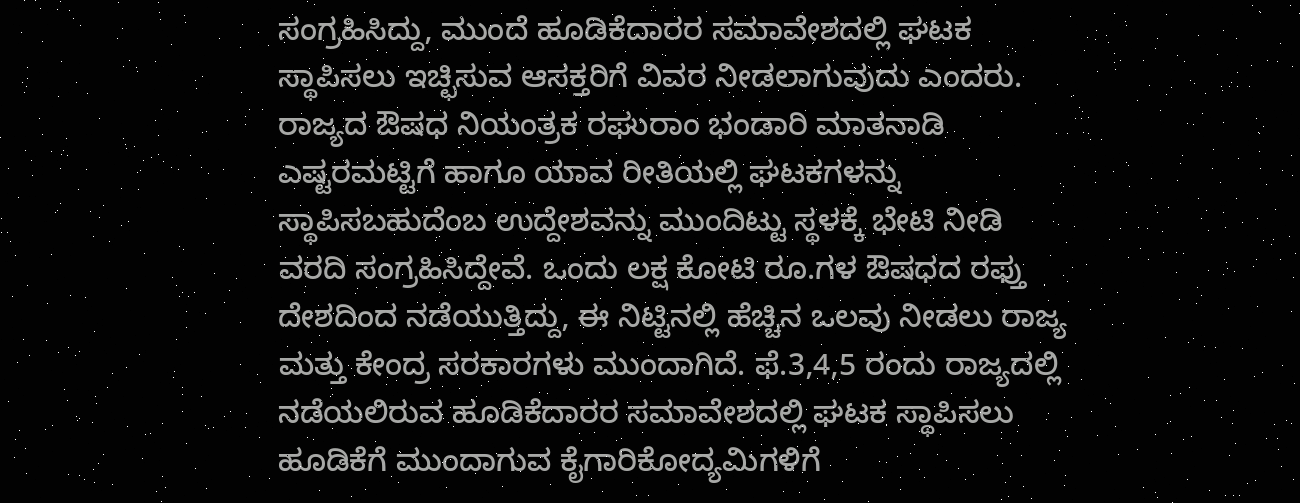ಸಂಗ್ರಹಿಸಿದ್ದು, ಮುಂದೆ ಹೂಡಿಕೆದಾರರ ಸಮಾವೇಶದಲ್ಲಿ ಘಟಕ ಸ್ಥಾಪಿಸಲು ಇಚ್ಛಿಸುವ ಆಸಕ್ತರಿಗೆ ವಿವರ ನೀಡಲಾಗುವುದು ಎಂದರು.
ರಾಜ್ಯದ ಔಷಧ ನಿಯಂತ್ರಕ ರಘುರಾಂ ಭಂಡಾರಿ ಮಾತನಾಡಿ ಎಷ್ಟರಮಟ್ಟಿಗೆ ಹಾಗೂ ಯಾವ ರೀತಿಯಲ್ಲಿ ಘಟಕಗಳನ್ನು ಸ್ಥಾಪಿಸಬಹುದೆಂಬ ಉದ್ದೇಶವನ್ನು ಮುಂದಿಟ್ಟು ಸ್ಥಳಕ್ಕೆ ಭೇಟಿ ನೀಡಿ ವರದಿ ಸಂಗ್ರಹಿಸಿದ್ದೇವೆ. ಒಂದು ಲಕ್ಷ ಕೋಟಿ ರೂ.ಗಳ ಔಷಧದ ರಫ್ತು ದೇಶದಿಂದ ನಡೆಯುತ್ತಿದ್ದು, ಈ ನಿಟ್ಟಿನಲ್ಲಿ ಹೆಚ್ಚಿನ ಒಲವು ನೀಡಲು ರಾಜ್ಯ ಮತ್ತು ಕೇಂದ್ರ ಸರಕಾರಗಳು ಮುಂದಾಗಿದೆ. ಫೆ.3,4,5 ರಂದು ರಾಜ್ಯದಲ್ಲಿ ನಡೆಯಲಿರುವ ಹೂಡಿಕೆದಾರರ ಸಮಾವೇಶದಲ್ಲಿ ಘಟಕ ಸ್ಥಾಪಿಸಲು ಹೂಡಿಕೆಗೆ ಮುಂದಾಗುವ ಕೈಗಾರಿಕೋದ್ಯಮಿಗಳಿಗೆ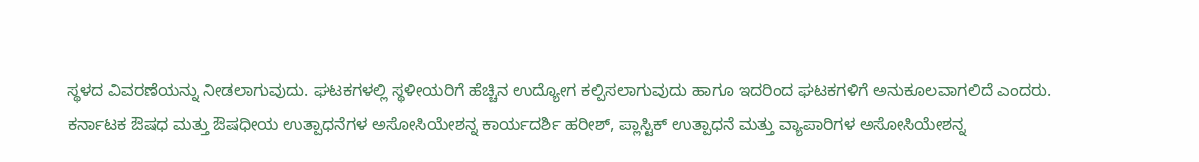ಸ್ಥಳದ ವಿವರಣೆಯನ್ನು ನೀಡಲಾಗುವುದು. ಘಟಕಗಳಲ್ಲಿ ಸ್ಥಳೀಯರಿಗೆ ಹೆಚ್ಚಿನ ಉದ್ಯೋಗ ಕಲ್ಪಿಸಲಾಗುವುದು ಹಾಗೂ ಇದರಿಂದ ಘಟಕಗಳಿಗೆ ಅನುಕೂಲವಾಗಲಿದೆ ಎಂದರು.
ಕರ್ನಾಟಕ ಔಷಧ ಮತ್ತು ಔಷಧೀಯ ಉತ್ಪಾಧನೆಗಳ ಅಸೋಸಿಯೇಶನ್ನ ಕಾರ್ಯದರ್ಶಿ ಹರೀಶ್, ಪ್ಲಾಸ್ಟಿಕ್ ಉತ್ಪಾಧನೆ ಮತ್ತು ವ್ಯಾಪಾರಿಗಳ ಅಸೋಸಿಯೇಶನ್ನ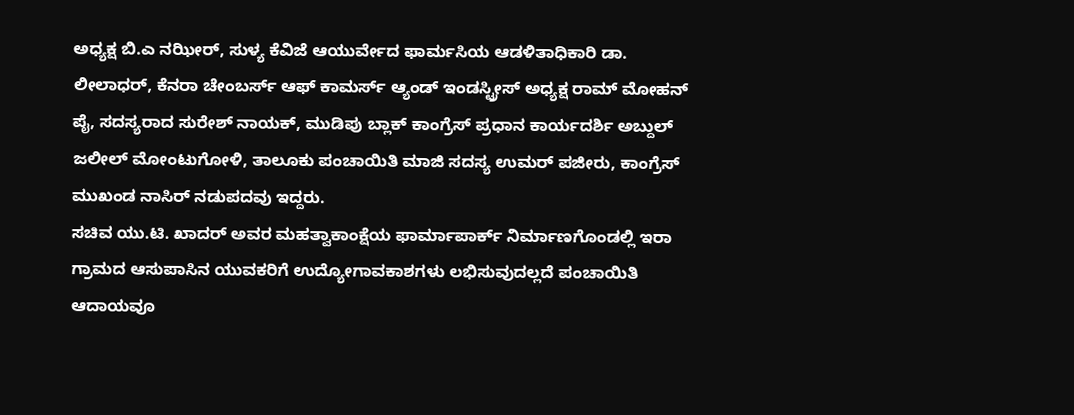ಅಧ್ಯಕ್ಷ ಬಿ.ಎ ನಝೀರ್, ಸುಳ್ಯ ಕೆವಿಜೆ ಆಯುರ್ವೇದ ಫಾರ್ಮಸಿಯ ಆಡಳಿತಾಧಿಕಾರಿ ಡಾ. ಲೀಲಾಧರ್, ಕೆನರಾ ಚೇಂಬರ್ಸ್ ಆಫ್ ಕಾಮರ್ಸ್ ಆ್ಯಂಡ್ ಇಂಡಸ್ಟ್ರೀಸ್ ಅಧ್ಯಕ್ಷ ರಾಮ್ ಮೋಹನ್ ಪೈ, ಸದಸ್ಯರಾದ ಸುರೇಶ್ ನಾಯಕ್, ಮುಡಿಪು ಬ್ಲಾಕ್ ಕಾಂಗ್ರೆಸ್ ಪ್ರಧಾನ ಕಾರ್ಯದರ್ಶಿ ಅಬ್ದುಲ್ ಜಲೀಲ್ ಮೋಂಟುಗೋಳಿ, ತಾಲೂಕು ಪಂಚಾಯಿತಿ ಮಾಜಿ ಸದಸ್ಯ ಉಮರ್ ಪಜೀರು, ಕಾಂಗ್ರೆಸ್ ಮುಖಂಡ ನಾಸಿರ್ ನಡುಪದವು ಇದ್ದರು.
ಸಚಿವ ಯು.ಟಿ. ಖಾದರ್ ಅವರ ಮಹತ್ವಾಕಾಂಕ್ಷೆಯ ಫಾರ್ಮಾಪಾರ್ಕ್ ನಿರ್ಮಾಣಗೊಂಡಲ್ಲಿ ಇರಾ ಗ್ರಾಮದ ಆಸುಪಾಸಿನ ಯುವಕರಿಗೆ ಉದ್ಯೋಗಾವಕಾಶಗಳು ಲಭಿಸುವುದಲ್ಲದೆ ಪಂಚಾಯಿತಿ ಆದಾಯವೂ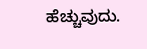ಹೆಚ್ಚುವುದು.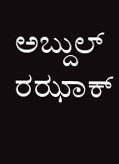ಅಬ್ದುಲ್ ರಝಾಕ್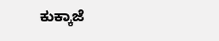ಕುಕ್ಕಾಜೆ